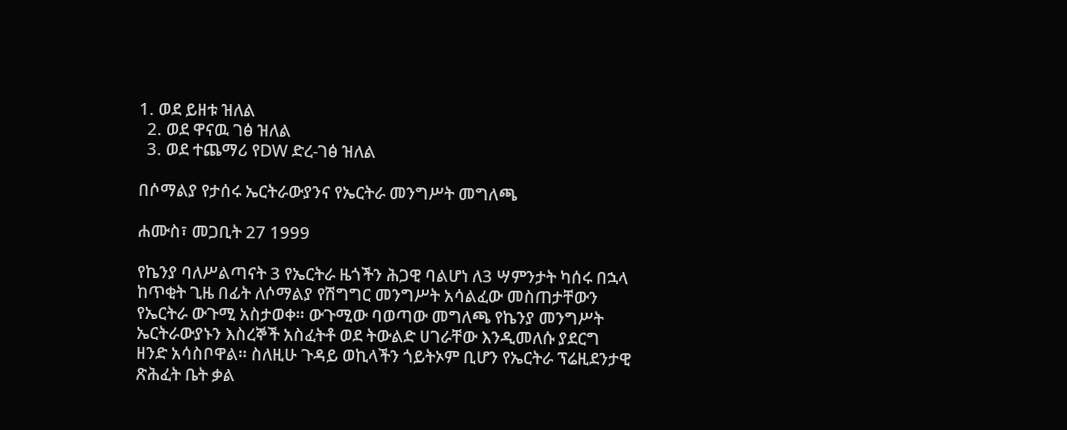1. ወደ ይዘቱ ዝለል
  2. ወደ ዋናዉ ገፅ ዝለል
  3. ወደ ተጨማሪ የDW ድረ-ገፅ ዝለል

በሶማልያ የታሰሩ ኤርትራውያንና የኤርትራ መንግሥት መግለጫ

ሐሙስ፣ መጋቢት 27 1999

የኬንያ ባለሥልጣናት 3 የኤርትራ ዜጎችን ሕጋዊ ባልሆነ ለ3 ሣምንታት ካሰሩ በኋላ ከጥቂት ጊዜ በፊት ለሶማልያ የሽግግር መንግሥት አሳልፈው መስጠታቸውን የኤርትራ ውጉሚ አስታወቀ። ውጉሚው ባወጣው መግለጫ የኬንያ መንግሥት ኤርትራውያኑን እስረኞች አስፈትቶ ወደ ትውልድ ሀገራቸው እንዲመለሱ ያደርግ ዘንድ አሳስቦዋል። ስለዚሁ ጉዳይ ወኪላችን ጎይትኦም ቢሆን የኤርትራ ፕሬዚደንታዊ ጽሕፈት ቤት ቃል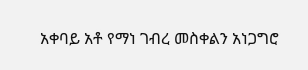አቀባይ አቶ የማነ ገብረ መስቀልን አነጋግሮ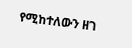የሚከተለውን ዘገ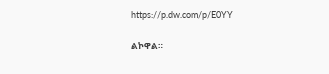https://p.dw.com/p/E0YY

ልኮዋል።